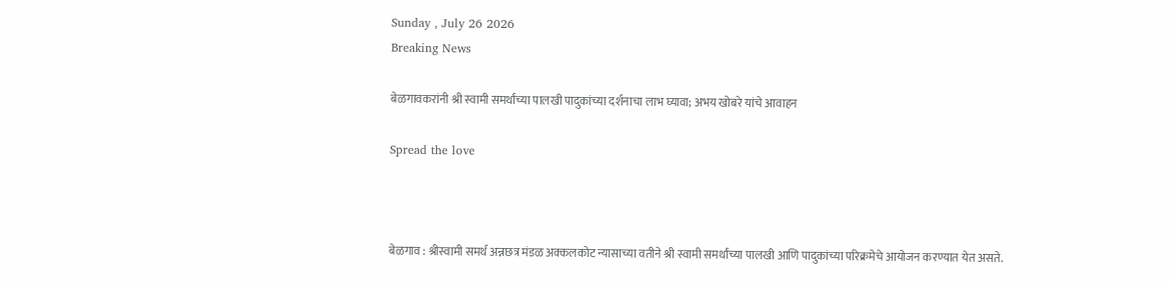Sunday , July 26 2026
Breaking News

बेळगावकरांनी श्री स्वामी समर्थांच्या पालखी पादुकांच्या दर्शनाचा लाभ घ्यावा; अभय खोबरे यांचे आवाहन

Spread the love



बेळगाव : श्रीस्वामी समर्थ अन्नछत्र मंडळ अक्कलकोट न्यासाच्या वतीने श्री स्वामी समर्थांच्या पालखी आणि पादुकांच्या परिक्रमेचे आयोजन करण्यात येत असते.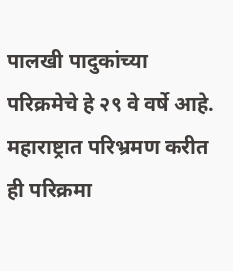पालखी पादुकांच्या परिक्रमेचे हे २९ वे वर्षे आहे. महाराष्ट्रात परिभ्रमण करीत ही परिक्रमा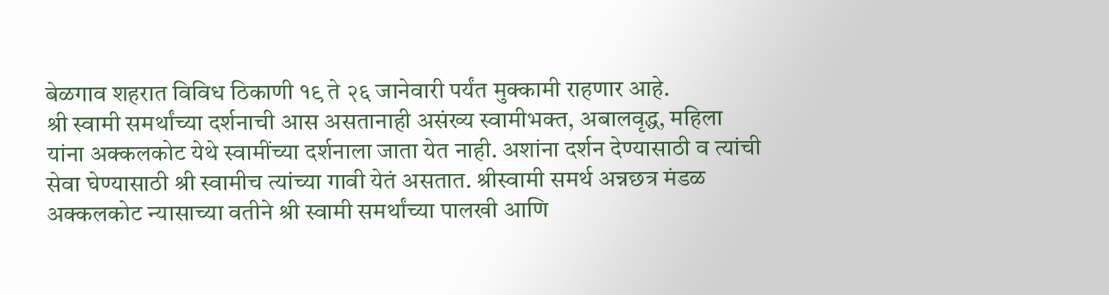बेळगाव शहरात विविध ठिकाणी १९ ते २६ जानेवारी पर्यंत मुक्कामी राहणार आहे.
श्री स्वामी समर्थांच्या दर्शनाची आस असतानाही असंख्य स्वामीभक्त, अबालवृद्ध, महिला यांना अक्कलकोट येथे स्वामींच्या दर्शनाला जाता येत नाही. अशांना दर्शन देण्यासाठी व त्यांची सेवा घेण्यासाठी श्री स्वामीच त्यांच्या गावी येतं असतात. श्रीस्वामी समर्थ अन्नछत्र मंडळ अक्कलकोट न्यासाच्या वतीने श्री स्वामी समर्थांच्या पालखी आणि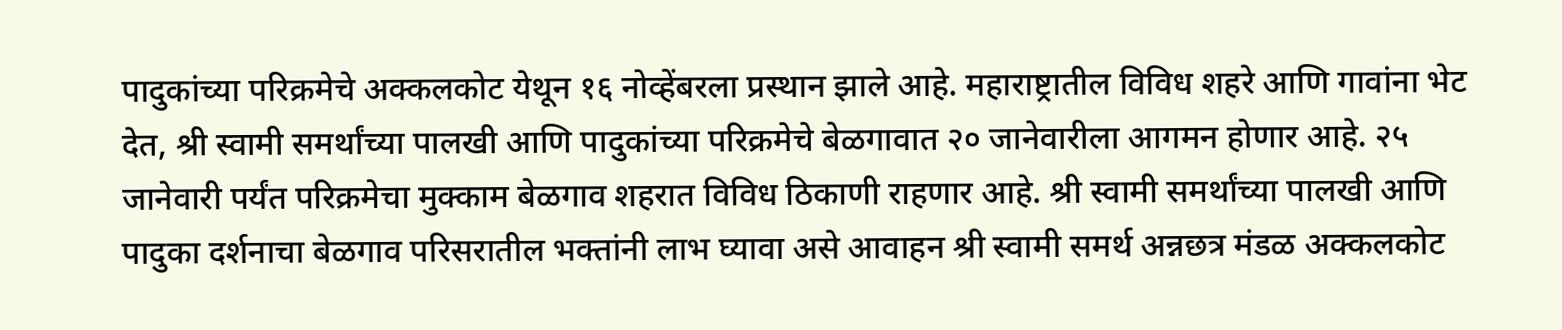पादुकांच्या परिक्रमेचे अक्कलकोट येथून १६ नोव्हेंबरला प्रस्थान झाले आहे. महाराष्ट्रातील विविध शहरे आणि गावांना भेट देत, श्री स्वामी समर्थांच्या पालखी आणि पादुकांच्या परिक्रमेचे बेळगावात २० जानेवारीला आगमन होणार आहे. २५ जानेवारी पर्यंत परिक्रमेचा मुक्काम बेळगाव शहरात विविध ठिकाणी राहणार आहे. श्री स्वामी समर्थांच्या पालखी आणि पादुका दर्शनाचा बेळगाव परिसरातील भक्तांनी लाभ घ्यावा असे आवाहन श्री स्वामी समर्थ अन्नछत्र मंडळ अक्कलकोट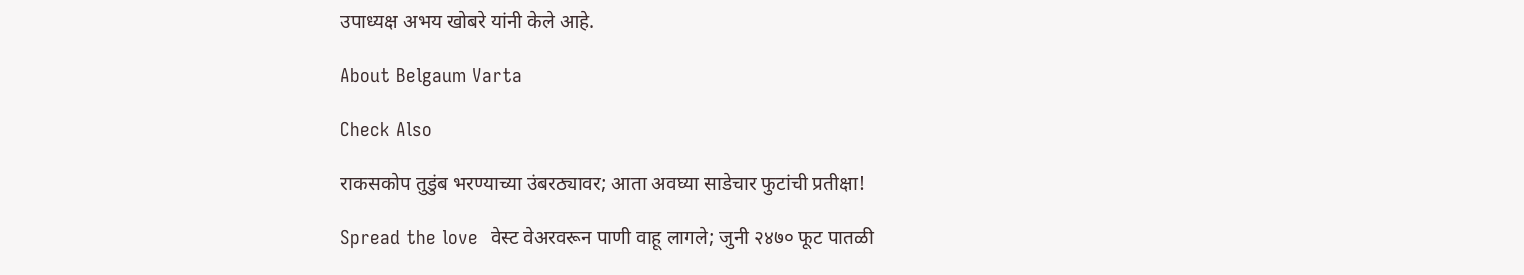उपाध्यक्ष अभय खोबरे यांनी केले आहे.

About Belgaum Varta

Check Also

राकसकोप तुडुंब भरण्याच्या उंबरठ्यावर; आता अवघ्या साडेचार फुटांची प्रतीक्षा!

Spread the love  वेस्ट वेअरवरून पाणी वाहू लागले; जुनी २४७० फूट पातळी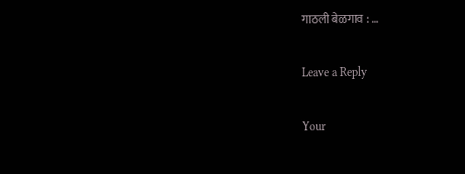गाठली बेळगाव : …

Leave a Reply

Your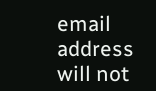email address will not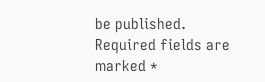be published. Required fields are marked *